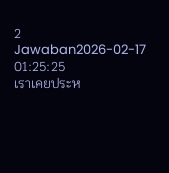2 Jawaban2026-02-17 01:25:25
เราเคยประห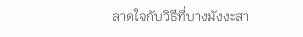ลาดใจกับวิธีที่บางมังงะสา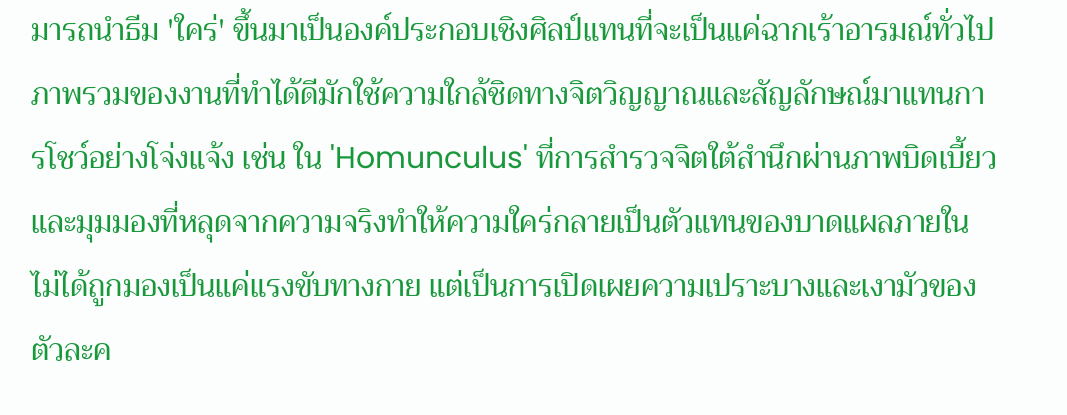มารถนำธีม 'ใคร่' ขึ้นมาเป็นองค์ประกอบเชิงศิลป์แทนที่จะเป็นแค่ฉากเร้าอารมณ์ทั่วไป
ภาพรวมของงานที่ทำได้ดีมักใช้ความใกล้ชิดทางจิตวิญญาณและสัญลักษณ์มาแทนการโชว์อย่างโจ่งแจ้ง เช่น ใน 'Homunculus' ที่การสำรวจจิตใต้สำนึกผ่านภาพบิดเบี้ยวและมุมมองที่หลุดจากความจริงทำให้ความใคร่กลายเป็นตัวแทนของบาดแผลภายใน ไม่ได้ถูกมองเป็นแค่แรงขับทางกาย แต่เป็นการเปิดเผยความเปราะบางและเงามัวของตัวละค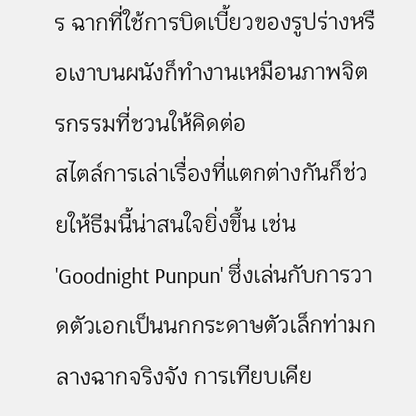ร ฉากที่ใช้การบิดเบี้ยวของรูปร่างหรือเงาบนผนังก็ทำงานเหมือนภาพจิตรกรรมที่ชวนให้คิดต่อ
สไตล์การเล่าเรื่องที่แตกต่างกันก็ช่วยให้ธีมนี้น่าสนใจยิ่งขึ้น เช่น 'Goodnight Punpun' ซึ่งเล่นกับการวาดตัวเอกเป็นนกกระดาษตัวเล็กท่ามกลางฉากจริงจัง การเทียบเคีย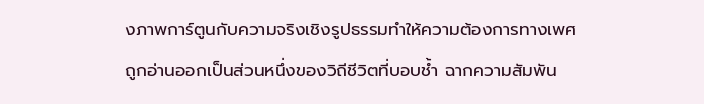งภาพการ์ตูนกับความจริงเชิงรูปธรรมทำให้ความต้องการทางเพศถูกอ่านออกเป็นส่วนหนึ่งของวิถีชีวิตที่บอบช้ำ ฉากความสัมพัน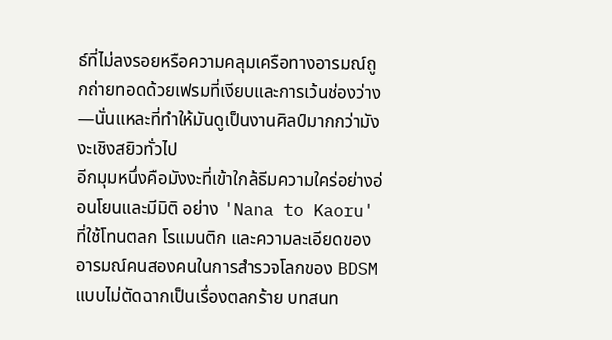ธ์ที่ไม่ลงรอยหรือความคลุมเครือทางอารมณ์ถูกถ่ายทอดด้วยเฟรมที่เงียบและการเว้นช่องว่าง—นั่นแหละที่ทำให้มันดูเป็นงานศิลป์มากกว่ามังงะเชิงสยิวทั่วไป
อีกมุมหนึ่งคือมังงะที่เข้าใกล้ธีมความใคร่อย่างอ่อนโยนและมีมิติ อย่าง 'Nana to Kaoru' ที่ใช้โทนตลก โรแมนติก และความละเอียดของอารมณ์คนสองคนในการสำรวจโลกของ BDSM แบบไม่ตัดฉากเป็นเรื่องตลกร้าย บทสนท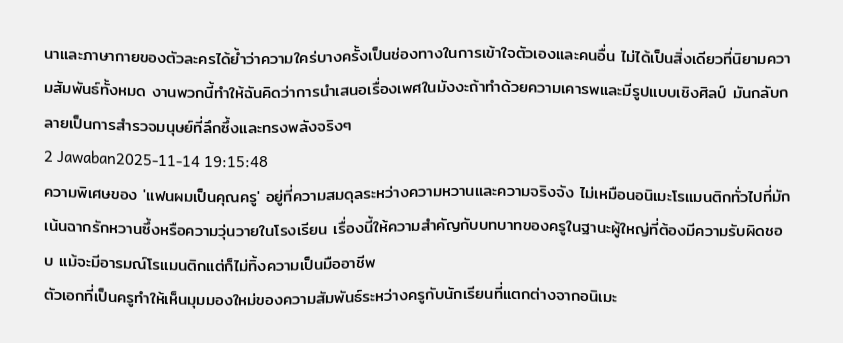นาและภาษากายของตัวละครได้ย้ำว่าความใคร่บางครั้งเป็นช่องทางในการเข้าใจตัวเองและคนอื่น ไม่ได้เป็นสิ่งเดียวที่นิยามความสัมพันธ์ทั้งหมด งานพวกนี้ทำให้ฉันคิดว่าการนำเสนอเรื่องเพศในมังงะถ้าทำด้วยความเคารพและมีรูปแบบเชิงศิลป์ มันกลับกลายเป็นการสำรวจมนุษย์ที่ลึกซึ้งและทรงพลังจริงๆ
2 Jawaban2025-11-14 19:15:48
ความพิเศษของ 'แฟนผมเป็นคุณครู' อยู่ที่ความสมดุลระหว่างความหวานและความจริงจัง ไม่เหมือนอนิเมะโรแมนติกทั่วไปที่มักเน้นฉากรักหวานซึ้งหรือความวุ่นวายในโรงเรียน เรื่องนี้ให้ความสำคัญกับบทบาทของครูในฐานะผู้ใหญ่ที่ต้องมีความรับผิดชอบ แม้จะมีอารมณ์โรแมนติกแต่ก็ไม่ทิ้งความเป็นมืออาชีพ
ตัวเอกที่เป็นครูทำให้เห็นมุมมองใหม่ของความสัมพันธ์ระหว่างครูกับนักเรียนที่แตกต่างจากอนิเมะ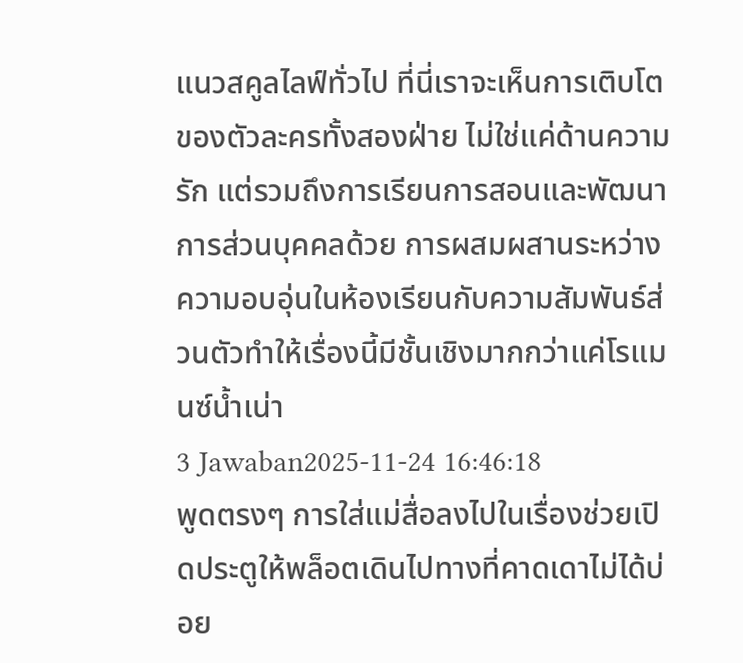แนวสคูลไลฟ์ทั่วไป ที่นี่เราจะเห็นการเติบโตของตัวละครทั้งสองฝ่าย ไม่ใช่แค่ด้านความรัก แต่รวมถึงการเรียนการสอนและพัฒนาการส่วนบุคคลด้วย การผสมผสานระหว่างความอบอุ่นในห้องเรียนกับความสัมพันธ์ส่วนตัวทำให้เรื่องนี้มีชั้นเชิงมากกว่าแค่โรแมนซ์น้ำเน่า
3 Jawaban2025-11-24 16:46:18
พูดตรงๆ การใส่แม่สื่อลงไปในเรื่องช่วยเปิดประตูให้พล็อตเดินไปทางที่คาดเดาไม่ได้บ่อย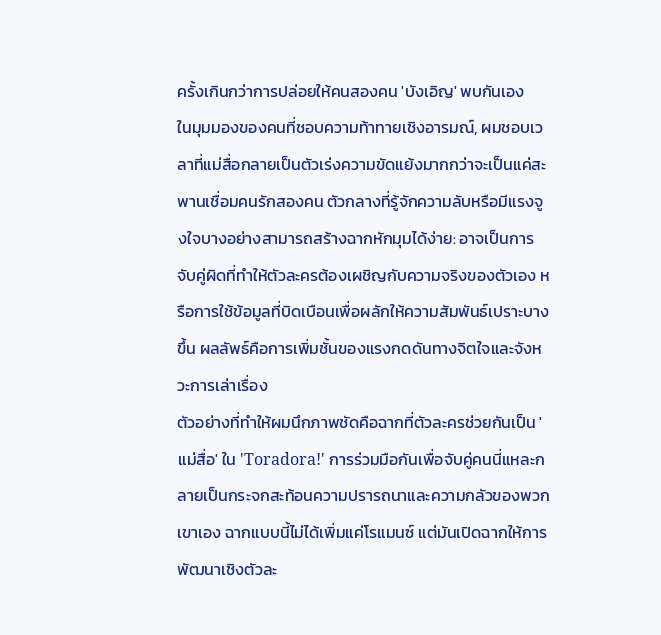ครั้งเกินกว่าการปล่อยให้คนสองคน 'บังเอิญ' พบกันเอง
ในมุมมองของคนที่ชอบความท้าทายเชิงอารมณ์, ผมชอบเวลาที่แม่สื่อกลายเป็นตัวเร่งความขัดแย้งมากกว่าจะเป็นแค่สะพานเชื่อมคนรักสองคน ตัวกลางที่รู้จักความลับหรือมีแรงจูงใจบางอย่างสามารถสร้างฉากหักมุมได้ง่าย: อาจเป็นการจับคู่ผิดที่ทำให้ตัวละครต้องเผชิญกับความจริงของตัวเอง หรือการใช้ข้อมูลที่บิดเบือนเพื่อผลักให้ความสัมพันธ์เปราะบางขึ้น ผลลัพธ์คือการเพิ่มชั้นของแรงกดดันทางจิตใจและจังหวะการเล่าเรื่อง
ตัวอย่างที่ทำให้ผมนึกภาพชัดคือฉากที่ตัวละครช่วยกันเป็น 'แม่สื่อ' ใน 'Toradora!' การร่วมมือกันเพื่อจับคู่คนนี่แหละกลายเป็นกระจกสะท้อนความปรารถนาและความกลัวของพวกเขาเอง ฉากแบบนี้ไม่ได้เพิ่มแค่โรแมนซ์ แต่มันเปิดฉากให้การพัฒนาเชิงตัวละ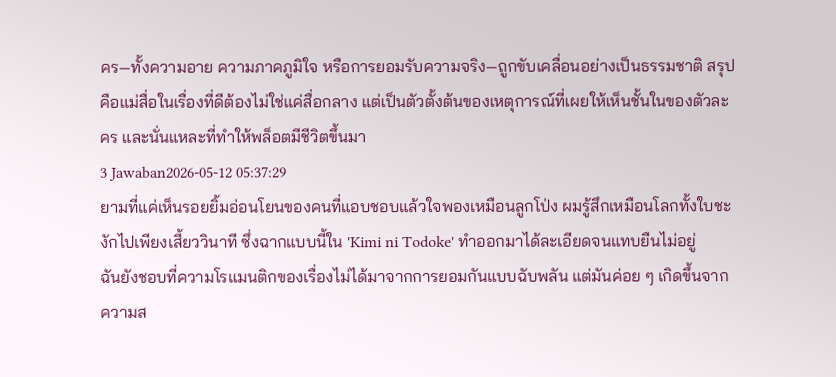คร—ทั้งความอาย ความภาคภูมิใจ หรือการยอมรับความจริง—ถูกขับเคลื่อนอย่างเป็นธรรมชาติ สรุปคือแม่สื่อในเรื่องที่ดีต้องไม่ใช่แค่สื่อกลาง แต่เป็นตัวตั้งต้นของเหตุการณ์ที่เผยให้เห็นชั้นในของตัวละคร และนั่นแหละที่ทำให้พล็อตมีชีวิตขึ้นมา
3 Jawaban2026-05-12 05:37:29
ยามที่แค่เห็นรอยยิ้มอ่อนโยนของคนที่แอบชอบแล้วใจพองเหมือนลูกโป่ง ผมรู้สึกเหมือนโลกทั้งใบชะงักไปเพียงเสี้ยววินาที ซึ่งฉากแบบนี้ใน 'Kimi ni Todoke' ทำออกมาได้ละเอียดจนแทบยืนไม่อยู่
ฉันยังชอบที่ความโรแมนติกของเรื่องไม่ได้มาจากการยอมกันแบบฉับพลัน แต่มันค่อย ๆ เกิดขึ้นจากความส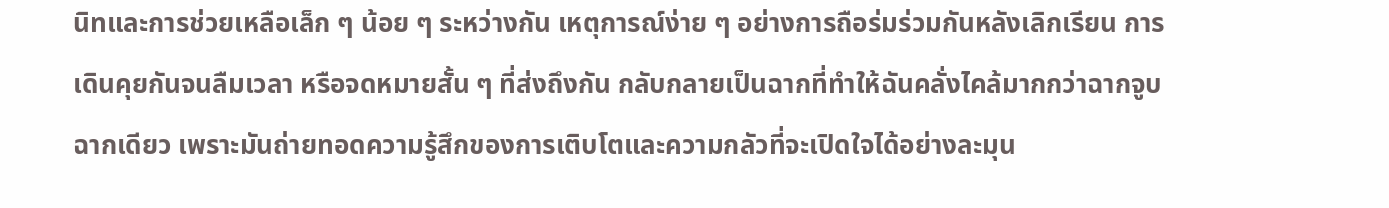นิทและการช่วยเหลือเล็ก ๆ น้อย ๆ ระหว่างกัน เหตุการณ์ง่าย ๆ อย่างการถือร่มร่วมกันหลังเลิกเรียน การเดินคุยกันจนลืมเวลา หรือจดหมายสั้น ๆ ที่ส่งถึงกัน กลับกลายเป็นฉากที่ทำให้ฉันคลั่งไคล้มากกว่าฉากจูบฉากเดียว เพราะมันถ่ายทอดความรู้สึกของการเติบโตและความกลัวที่จะเปิดใจได้อย่างละมุน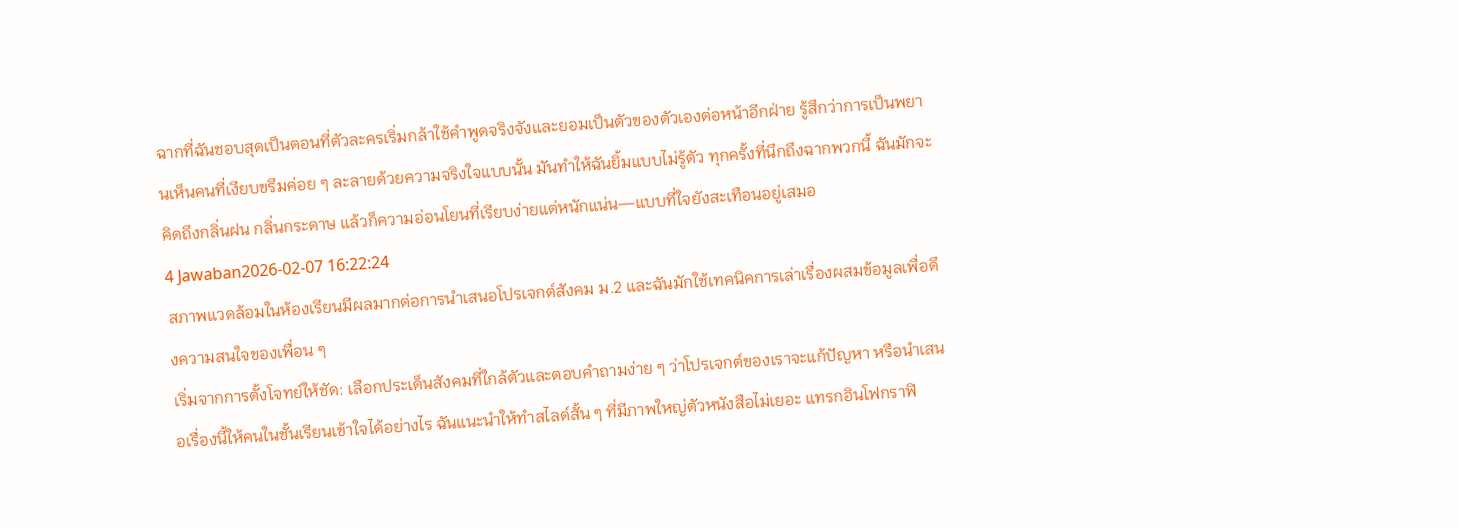ฉากที่ฉันชอบสุดเป็นตอนที่ตัวละครเริ่มกล้าใช้คำพูดจริงจังและยอมเป็นตัวของตัวเองต่อหน้าอีกฝ่าย รู้สึกว่าการเป็นพยานเห็นคนที่เงียบขรึมค่อย ๆ ละลายด้วยความจริงใจแบบนั้น มันทำให้ฉันยิ้มแบบไม่รู้ตัว ทุกครั้งที่นึกถึงฉากพวกนี้ ฉันมักจะคิดถึงกลิ่นฝน กลิ่นกระดาษ แล้วก็ความอ่อนโยนที่เรียบง่ายแต่หนักแน่น—แบบที่ใจยังสะเทือนอยู่เสมอ
4 Jawaban2026-02-07 16:22:24
สภาพแวดล้อมในห้องเรียนมีผลมากต่อการนำเสนอโปรเจกต์สังคม ม.2 และฉันมักใช้เทคนิคการเล่าเรื่องผสมข้อมูลเพื่อดึงความสนใจของเพื่อน ๆ
เริ่มจากการตั้งโจทย์ให้ชัด: เลือกประเด็นสังคมที่ใกล้ตัวและตอบคำถามง่าย ๆ ว่าโปรเจกต์ของเราจะแก้ปัญหา หรือนำเสนอเรื่องนี้ให้คนในชั้นเรียนเข้าใจได้อย่างไร ฉันแนะนำให้ทำสไลด์สั้น ๆ ที่มีภาพใหญ่ตัวหนังสือไม่เยอะ แทรกอินโฟกราฟิ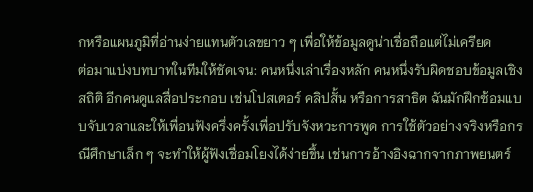กหรือแผนภูมิที่อ่านง่ายแทนตัวเลขยาว ๆ เพื่อให้ข้อมูลดูน่าเชื่อถือแต่ไม่เครียด
ต่อมาแบ่งบทบาทในทีมให้ชัดเจน: คนหนึ่งเล่าเรื่องหลัก คนหนึ่งรับผิดชอบข้อมูลเชิงสถิติ อีกคนดูแลสื่อประกอบ เช่นโปสเตอร์ คลิปสั้น หรือการสาธิต ฉันมักฝึกซ้อมแบบจับเวลาและให้เพื่อนฟังครึ่งครั้งเพื่อปรับจังหวะการพูด การใช้ตัวอย่างจริงหรือกรณีศึกษาเล็ก ๆ จะทำให้ผู้ฟังเชื่อมโยงได้ง่ายขึ้น เช่นการอ้างอิงฉากจากภาพยนตร์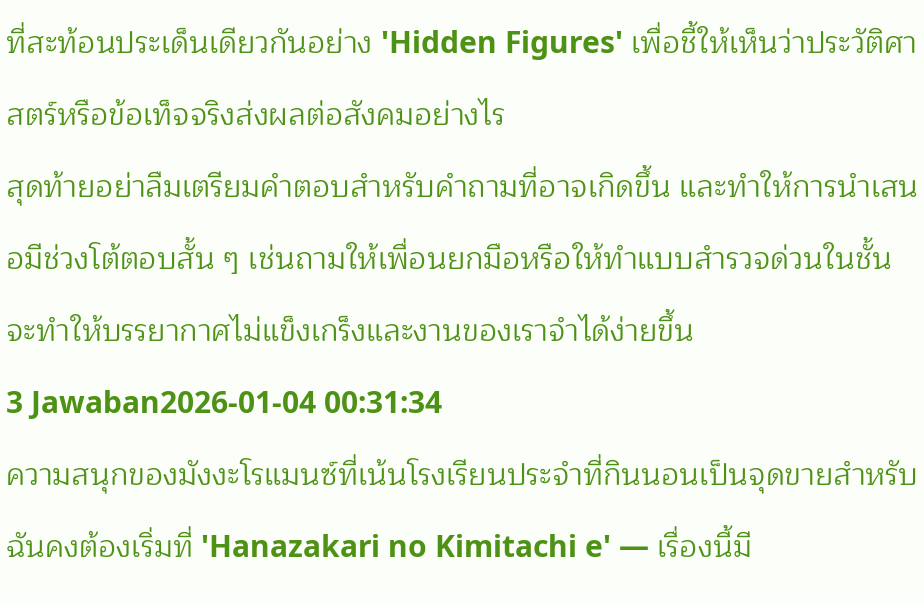ที่สะท้อนประเด็นเดียวกันอย่าง 'Hidden Figures' เพื่อชี้ให้เห็นว่าประวัติศาสตร์หรือข้อเท็จจริงส่งผลต่อสังคมอย่างไร
สุดท้ายอย่าลืมเตรียมคำตอบสำหรับคำถามที่อาจเกิดขึ้น และทำให้การนำเสนอมีช่วงโต้ตอบสั้น ๆ เช่นถามให้เพื่อนยกมือหรือให้ทำแบบสำรวจด่วนในชั้น จะทำให้บรรยากาศไม่แข็งเกร็งและงานของเราจำได้ง่ายขึ้น
3 Jawaban2026-01-04 00:31:34
ความสนุกของมังงะโรแมนซ์ที่เน้นโรงเรียนประจำที่กินนอนเป็นจุดขายสำหรับฉันคงต้องเริ่มที่ 'Hanazakari no Kimitachi e' — เรื่องนี้มี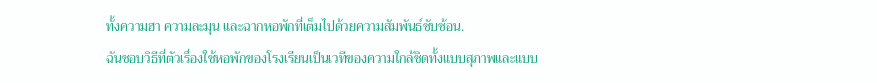ทั้งความฮา ความละมุน และฉากหอพักที่เต็มไปด้วยความสัมพันธ์ซับซ้อน.
ฉันชอบวิธีที่ตัวเรื่องใช้หอพักของโรงเรียนเป็นเวทีของความใกล้ชิดทั้งแบบสุภาพและแบบ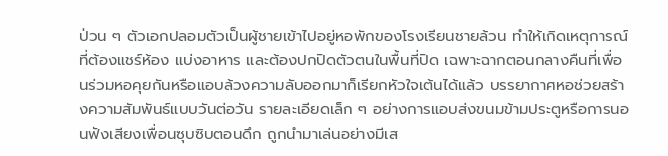ป่วน ๆ ตัวเอกปลอมตัวเป็นผู้ชายเข้าไปอยู่หอพักของโรงเรียนชายล้วน ทำให้เกิดเหตุการณ์ที่ต้องแชร์ห้อง แบ่งอาหาร และต้องปกปิดตัวตนในพื้นที่ปิด เฉพาะฉากตอนกลางคืนที่เพื่อนร่วมหอคุยกันหรือแอบล้วงความลับออกมาก็เรียกหัวใจเต้นได้แล้ว บรรยากาศหอช่วยสร้างความสัมพันธ์แบบวันต่อวัน รายละเอียดเล็ก ๆ อย่างการแอบส่งขนมข้ามประตูหรือการนอนฟังเสียงเพื่อนซุบซิบตอนดึก ถูกนำมาเล่นอย่างมีเส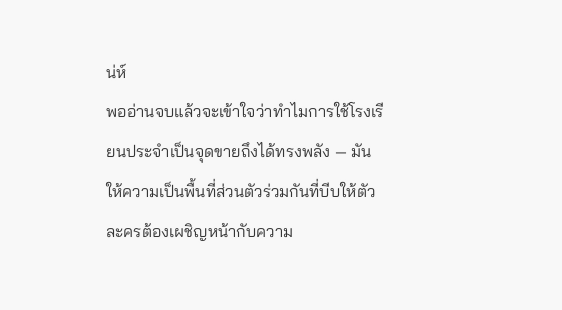น่ห์
พออ่านจบแล้วจะเข้าใจว่าทำไมการใช้โรงเรียนประจำเป็นจุดขายถึงได้ทรงพลัง — มันให้ความเป็นพื้นที่ส่วนตัวร่วมกันที่บีบให้ตัวละครต้องเผชิญหน้ากับความ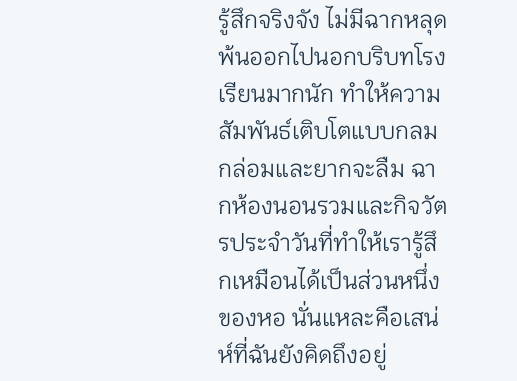รู้สึกจริงจัง ไม่มีฉากหลุดพ้นออกไปนอกบริบทโรงเรียนมากนัก ทำให้ความสัมพันธ์เติบโตแบบกลมกล่อมและยากจะลืม ฉากห้องนอนรวมและกิจวัตรประจำวันที่ทำให้เรารู้สึกเหมือนได้เป็นส่วนหนึ่งของหอ นั่นแหละคือเสน่ห์ที่ฉันยังคิดถึงอยู่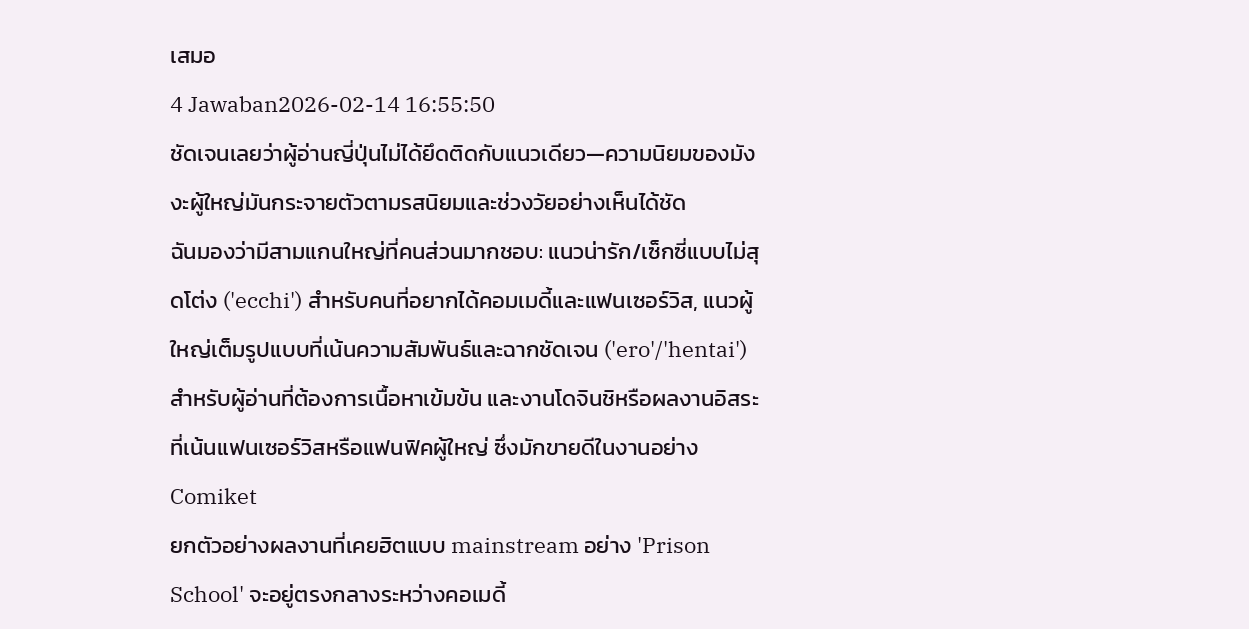เสมอ
4 Jawaban2026-02-14 16:55:50
ชัดเจนเลยว่าผู้อ่านญี่ปุ่นไม่ได้ยึดติดกับแนวเดียว—ความนิยมของมังงะผู้ใหญ่มันกระจายตัวตามรสนิยมและช่วงวัยอย่างเห็นได้ชัด
ฉันมองว่ามีสามแกนใหญ่ที่คนส่วนมากชอบ: แนวน่ารัก/เซ็กซี่แบบไม่สุดโต่ง ('ecchi') สำหรับคนที่อยากได้คอมเมดี้และแฟนเซอร์วิส, แนวผู้ใหญ่เต็มรูปแบบที่เน้นความสัมพันธ์และฉากชัดเจน ('ero'/'hentai') สำหรับผู้อ่านที่ต้องการเนื้อหาเข้มข้น และงานโดจินชิหรือผลงานอิสระที่เน้นแฟนเซอร์วิสหรือแฟนฟิคผู้ใหญ่ ซึ่งมักขายดีในงานอย่าง Comiket
ยกตัวอย่างผลงานที่เคยฮิตแบบ mainstream อย่าง 'Prison School' จะอยู่ตรงกลางระหว่างคอเมดี้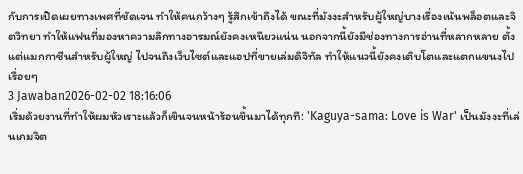กับการเปิดเผยทางเพศที่ชัดเจน ทำให้คนกว้างๆ รู้สึกเข้าถึงได้ ขณะที่มังงะสำหรับผู้ใหญ่บางเรื่องเน้นพล็อตและจิตวิทยา ทำให้แฟนที่มองหาความลึกทางอารมณ์ยังคงเหนียวแน่น นอกจากนี้ยังมีช่องทางการอ่านที่หลากหลาย ตั้งแต่แมกกาซีนสำหรับผู้ใหญ่ ไปจนถึงเว็บไซต์และแอปที่ขายเล่มดิจิทัล ทำให้แนวนี้ยังคงเติบโตและแตกแขนงไปเรื่อยๆ
3 Jawaban2026-02-02 18:16:06
เริ่มด้วยงานที่ทำให้ผมหัวเราะแล้วก็เขินจนหน้าร้อนขึ้นมาได้ทุกที: 'Kaguya-sama: Love is War' เป็นมังงะที่เล่นเกมจิต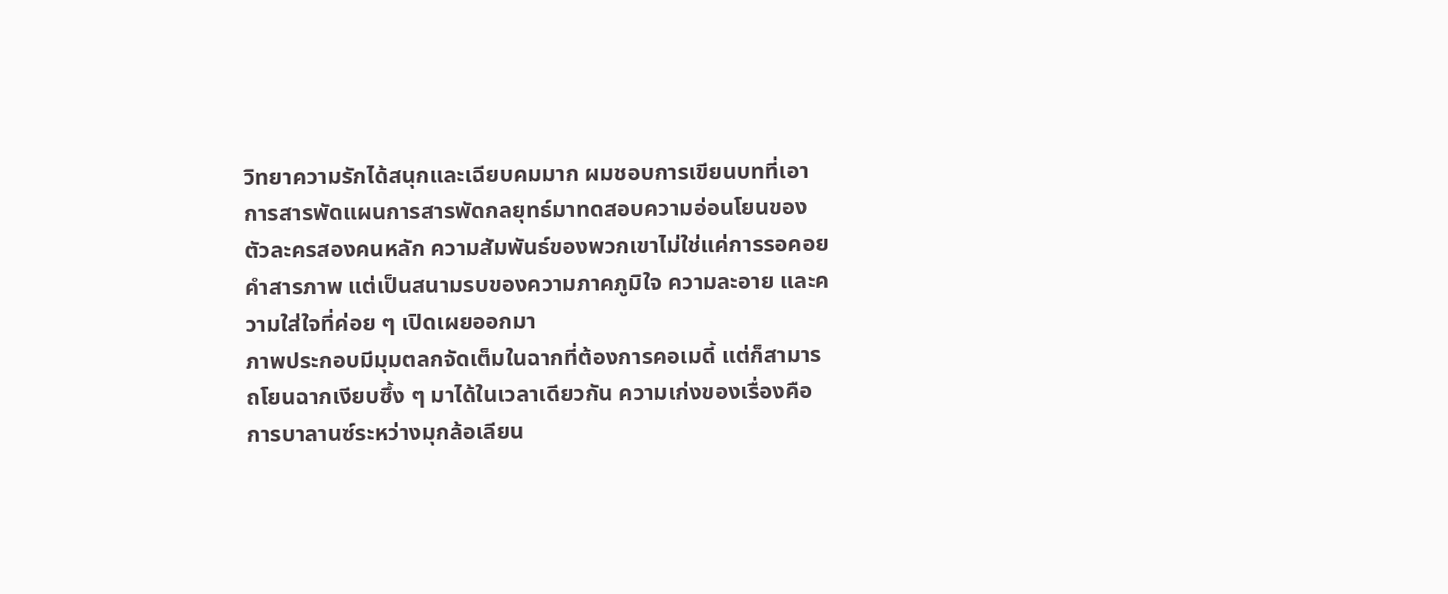วิทยาความรักได้สนุกและเฉียบคมมาก ผมชอบการเขียนบทที่เอาการสารพัดแผนการสารพัดกลยุทธ์มาทดสอบความอ่อนโยนของตัวละครสองคนหลัก ความสัมพันธ์ของพวกเขาไม่ใช่แค่การรอคอยคำสารภาพ แต่เป็นสนามรบของความภาคภูมิใจ ความละอาย และความใส่ใจที่ค่อย ๆ เปิดเผยออกมา
ภาพประกอบมีมุมตลกจัดเต็มในฉากที่ต้องการคอเมดี้ แต่ก็สามารถโยนฉากเงียบซึ้ง ๆ มาได้ในเวลาเดียวกัน ความเก่งของเรื่องคือการบาลานซ์ระหว่างมุกล้อเลียน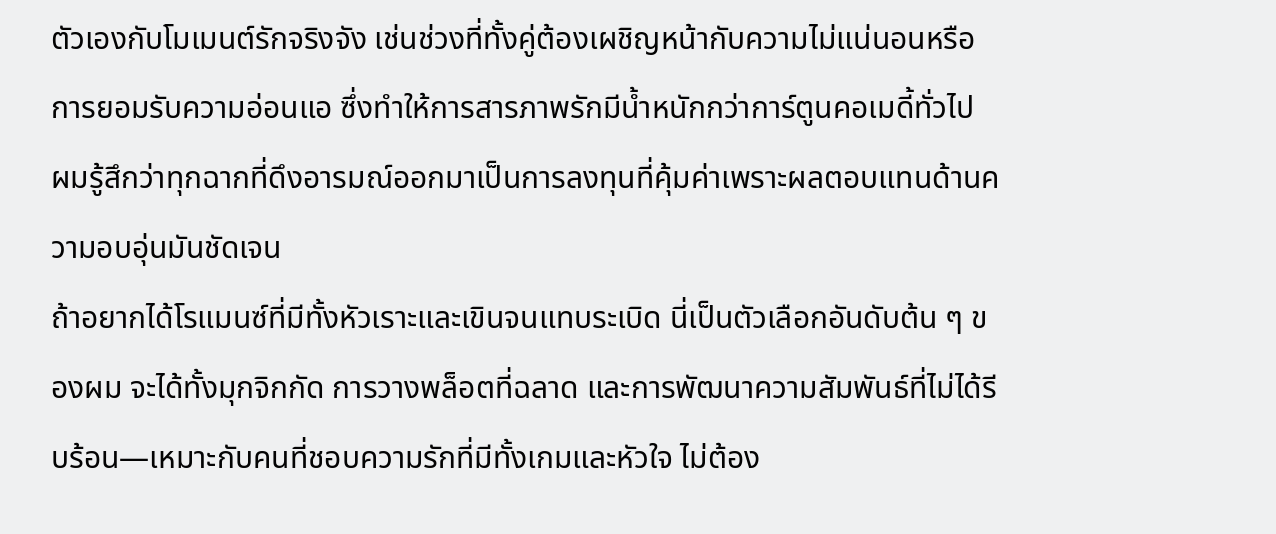ตัวเองกับโมเมนต์รักจริงจัง เช่นช่วงที่ทั้งคู่ต้องเผชิญหน้ากับความไม่แน่นอนหรือการยอมรับความอ่อนแอ ซึ่งทำให้การสารภาพรักมีน้ำหนักกว่าการ์ตูนคอเมดี้ทั่วไป ผมรู้สึกว่าทุกฉากที่ดึงอารมณ์ออกมาเป็นการลงทุนที่คุ้มค่าเพราะผลตอบแทนด้านความอบอุ่นมันชัดเจน
ถ้าอยากได้โรแมนซ์ที่มีทั้งหัวเราะและเขินจนแทบระเบิด นี่เป็นตัวเลือกอันดับต้น ๆ ของผม จะได้ทั้งมุกจิกกัด การวางพล็อตที่ฉลาด และการพัฒนาความสัมพันธ์ที่ไม่ได้รีบร้อน—เหมาะกับคนที่ชอบความรักที่มีทั้งเกมและหัวใจ ไม่ต้อง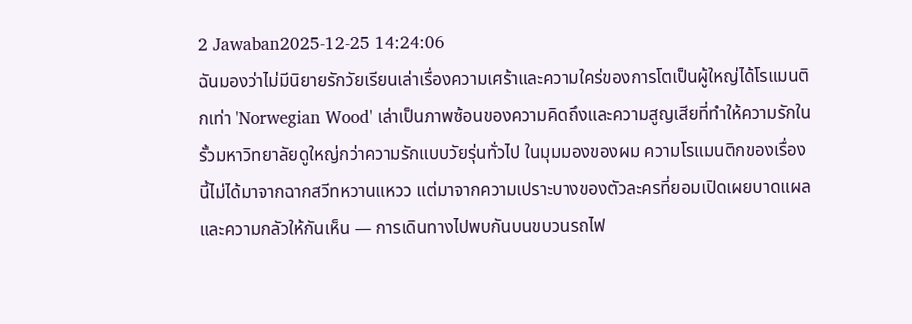2 Jawaban2025-12-25 14:24:06
ฉันมองว่าไม่มีนิยายรักวัยเรียนเล่าเรื่องความเศร้าและความใคร่ของการโตเป็นผู้ใหญ่ได้โรแมนติกเท่า 'Norwegian Wood' เล่าเป็นภาพซ้อนของความคิดถึงและความสูญเสียที่ทำให้ความรักในรั้วมหาวิทยาลัยดูใหญ่กว่าความรักแบบวัยรุ่นทั่วไป ในมุมมองของผม ความโรแมนติกของเรื่องนี้ไม่ได้มาจากฉากสวีทหวานแหวว แต่มาจากความเปราะบางของตัวละครที่ยอมเปิดเผยบาดแผลและความกลัวให้กันเห็น — การเดินทางไปพบกันบนขบวนรถไฟ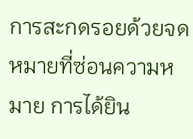การสะกดรอยด้วยจดหมายที่ซ่อนความหมาย การได้ยิน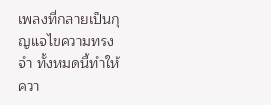เพลงที่กลายเป็นกุญแจไขความทรงจำ ทั้งหมดนี้ทำให้ควา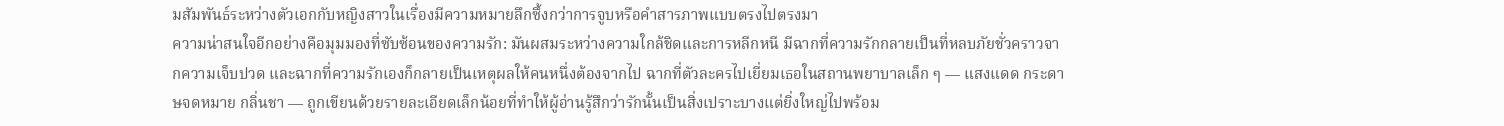มสัมพันธ์ระหว่างตัวเอกกับหญิงสาวในเรื่องมีความหมายลึกซึ้งกว่าการจูบหรือคำสารภาพแบบตรงไปตรงมา
ความน่าสนใจอีกอย่างคือมุมมองที่ซับซ้อนของความรัก: มันผสมระหว่างความใกล้ชิดและการหลีกหนี มีฉากที่ความรักกลายเป็นที่หลบภัยชั่วคราวจากความเจ็บปวด และฉากที่ความรักเองก็กลายเป็นเหตุผลให้คนหนึ่งต้องจากไป ฉากที่ตัวละครไปเยี่ยมเธอในสถานพยาบาลเล็ก ๆ — แสงแดด กระดาษจดหมาย กลิ่นชา — ถูกเขียนด้วยรายละเอียดเล็กน้อยที่ทำให้ผู้อ่านรู้สึกว่ารักนั้นเป็นสิ่งเปราะบางแต่ยิ่งใหญ่ไปพร้อม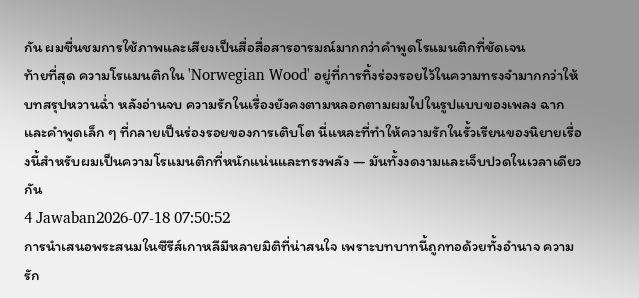กัน ผมชื่นชมการใช้ภาพและเสียงเป็นสื่อสื่อสารอารมณ์มากกว่าคำพูดโรแมนติกที่ชัดเจน
ท้ายที่สุด ความโรแมนติกใน 'Norwegian Wood' อยู่ที่การทิ้งร่องรอยไว้ในความทรงจำมากกว่าให้บทสรุปหวานฉ่ำ หลังอ่านจบ ความรักในเรื่องยังคงตามหลอกตามผมไปในรูปแบบของเพลง ฉาก และคำพูดเล็ก ๆ ที่กลายเป็นร่องรอยของการเติบโต นี่แหละที่ทำให้ความรักในรั้วเรียนของนิยายเรื่องนี้สำหรับผมเป็นความโรแมนติกที่หนักแน่นและทรงพลัง — มันทั้งงดงามและเจ็บปวดในเวลาเดียวกัน
4 Jawaban2026-07-18 07:50:52
การนำเสนอพระสนมในซีรีส์เกาหลีมีหลายมิติที่น่าสนใจ เพราะบทบาทนี้ถูกทอด้วยทั้งอำนาจ ความรัก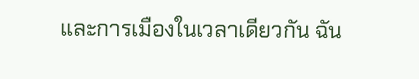และการเมืองในเวลาเดียวกัน ฉัน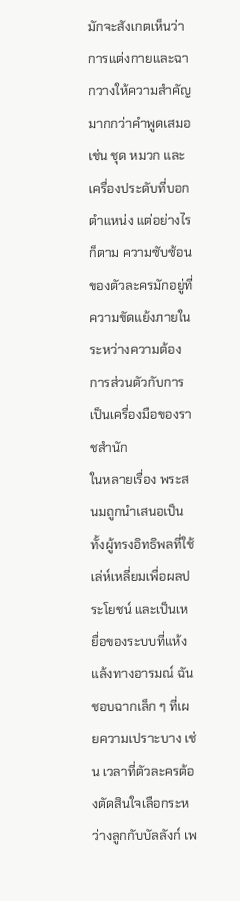มักจะสังเกตเห็นว่าการแต่งกายและฉากวางให้ความสำคัญมากกว่าคำพูดเสมอ เช่น ชุด หมวก และเครื่องประดับที่บอกตำแหน่ง แต่อย่างไรก็ตาม ความซับซ้อนของตัวละครมักอยู่ที่ความขัดแย้งภายในระหว่างความต้องการส่วนตัวกับการเป็นเครื่องมือของราชสำนัก
ในหลายเรื่อง พระสนมถูกนำเสนอเป็นทั้งผู้ทรงอิทธิพลที่ใช้เล่ห์เหลี่ยมเพื่อผลประโยชน์ และเป็นเหยื่อของระบบที่แห้งแล้งทางอารมณ์ ฉันชอบฉากเล็ก ๆ ที่เผยความเปราะบาง เช่น เวลาที่ตัวละครต้องตัดสินใจเลือกระหว่างลูกกับบัลลังก์ เพ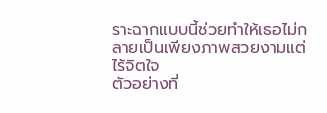ราะฉากแบบนี้ช่วยทำให้เธอไม่กลายเป็นเพียงภาพสวยงามแต่ไร้จิตใจ
ตัวอย่างที่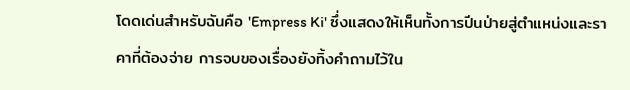โดดเด่นสำหรับฉันคือ 'Empress Ki' ซึ่งแสดงให้เห็นทั้งการปีนป่ายสู่ตำแหน่งและราคาที่ต้องจ่าย การจบของเรื่องยังทิ้งคำถามไว้ใน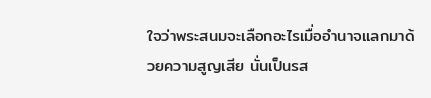ใจว่าพระสนมจะเลือกอะไรเมื่ออำนาจแลกมาด้วยความสูญเสีย นั่นเป็นรส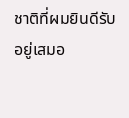ชาติที่ผมยินดีรับอยู่เสมอ